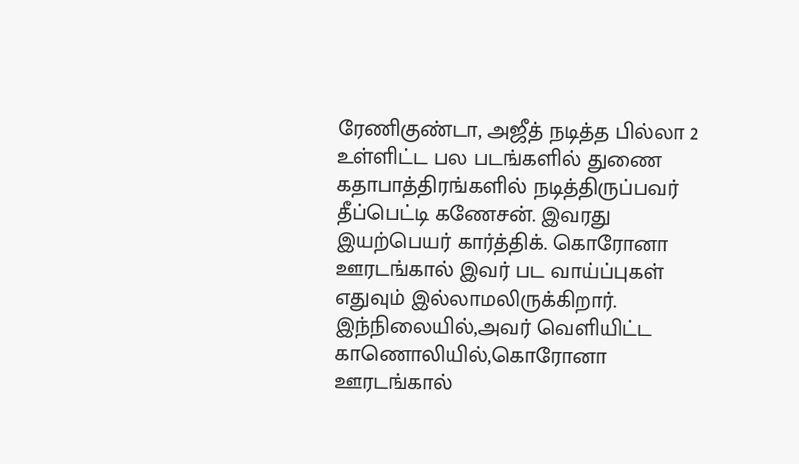ரேணிகுண்டா, அஜீத் நடித்த பில்லா 2 உள்ளிட்ட பல படங்களில் துணை கதாபாத்திரங்களில் நடித்திருப்பவர் தீப்பெட்டி கணேசன். இவரது இயற்பெயர் கார்த்திக். கொரோனா ஊரடங்கால் இவர் பட வாய்ப்புகள் எதுவும் இல்லாமலிருக்கிறார். இந்நிலையில்,அவர் வெளியிட்ட காணொலியில்,கொரோனா ஊரடங்கால்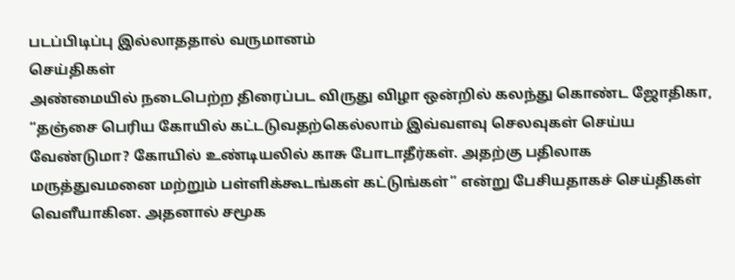படப்பிடிப்பு இல்லாததால் வருமானம்
செய்திகள்
அண்மையில் நடைபெற்ற திரைப்பட விருது விழா ஒன்றில் கலந்து கொண்ட ஜோதிகா, “தஞ்சை பெரிய கோயில் கட்டடுவதற்கெல்லாம் இவ்வளவு செலவுகள் செய்ய வேண்டுமா? கோயில் உண்டியலில் காசு போடாதீர்கள். அதற்கு பதிலாக மருத்துவமனை மற்றும் பள்ளிக்கூடங்கள் கட்டுங்கள்” என்று பேசியதாகச் செய்திகள் வெளீயாகின. அதனால் சமூக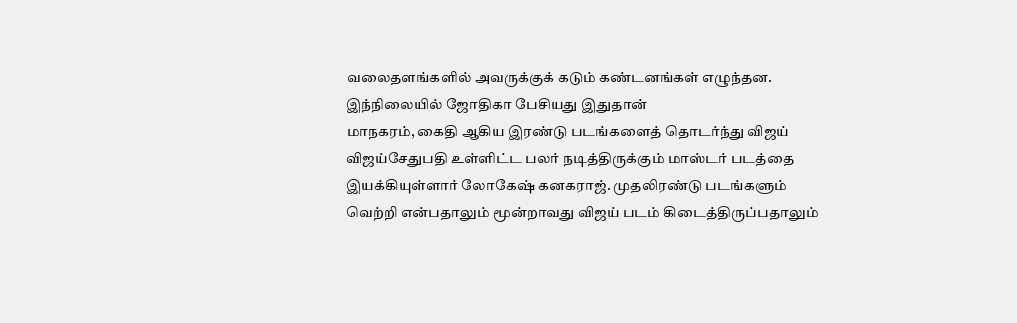வலைதளங்களில் அவருக்குக் கடும் கண்டனங்கள் எழுந்தன. இந்நிலையில் ஜோதிகா பேசியது இதுதான்
மாநகரம், கைதி ஆகிய இரண்டு படங்களைத் தொடர்ந்து விஜய் விஜய்சேதுபதி உள்ளிட்ட பலர் நடித்திருக்கும் மாஸ்டர் படத்தை இயக்கியுள்ளார் லோகேஷ் கனகராஜ். முதலிரண்டு படங்களும் வெற்றி என்பதாலும் மூன்றாவது விஜய் படம் கிடைத்திருப்பதாலும்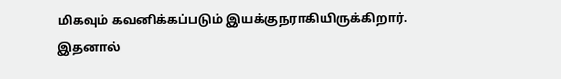மிகவும் கவனிக்கப்படும் இயக்குநராகியிருக்கிறார். இதனால்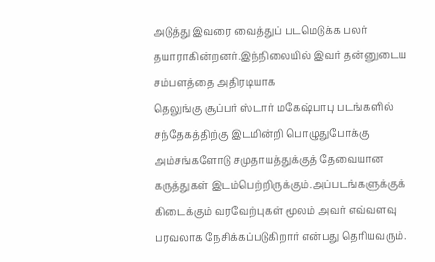அடுத்து இவரை வைத்துப் படமெடுக்க பலர் தயாராகின்றனர்.இந்நிலையில் இவர் தன்னுடைய சம்பளத்தை அதிரடியாக
தெலுங்கு சூப்பர் ஸ்டார் மகேஷ்பாபு படங்களில் சந்தேகத்திற்கு இடமின்றி பொழுதுபோக்கு அம்சங்களோடு சமுதாயத்துக்குத் தேவையான கருத்துகள் இடம்பெற்றிருக்கும்.அப்படங்களுக்குக் கிடைக்கும் வரவேற்புகள் மூலம் அவர் எவ்வளவு பரவலாக நேசிக்கப்படுகிறார் என்பது தெரியவரும்.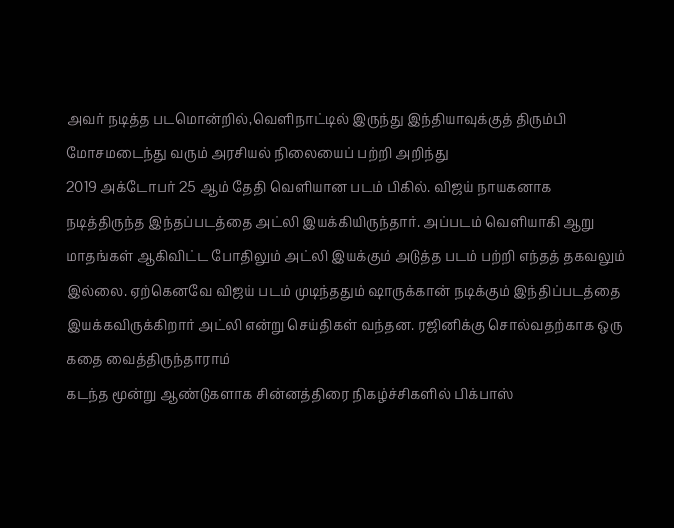அவர் நடித்த படமொன்றில்,வெளிநாட்டில் இருந்து இந்தியாவுக்குத் திரும்பி மோசமடைந்து வரும் அரசியல் நிலையைப் பற்றி அறிந்து
2019 அக்டோபர் 25 ஆம் தேதி வெளியான படம் பிகில். விஜய் நாயகனாக நடித்திருந்த இந்தப்படத்தை அட்லி இயக்கியிருந்தார். அப்படம் வெளியாகி ஆறு மாதங்கள் ஆகிவிட்ட போதிலும் அட்லி இயக்கும் அடுத்த படம் பற்றி எந்தத் தகவலும் இல்லை. ஏற்கெனவே விஜய் படம் முடிந்ததும் ஷாருக்கான் நடிக்கும் இந்திப்படத்தை இயக்கவிருக்கிறார் அட்லி என்று செய்திகள் வந்தன. ரஜினிக்கு சொல்வதற்காக ஒரு கதை வைத்திருந்தாராம்
கடந்த மூன்று ஆண்டுகளாக சின்னத்திரை நிகழ்ச்சிகளில் பிக்பாஸ்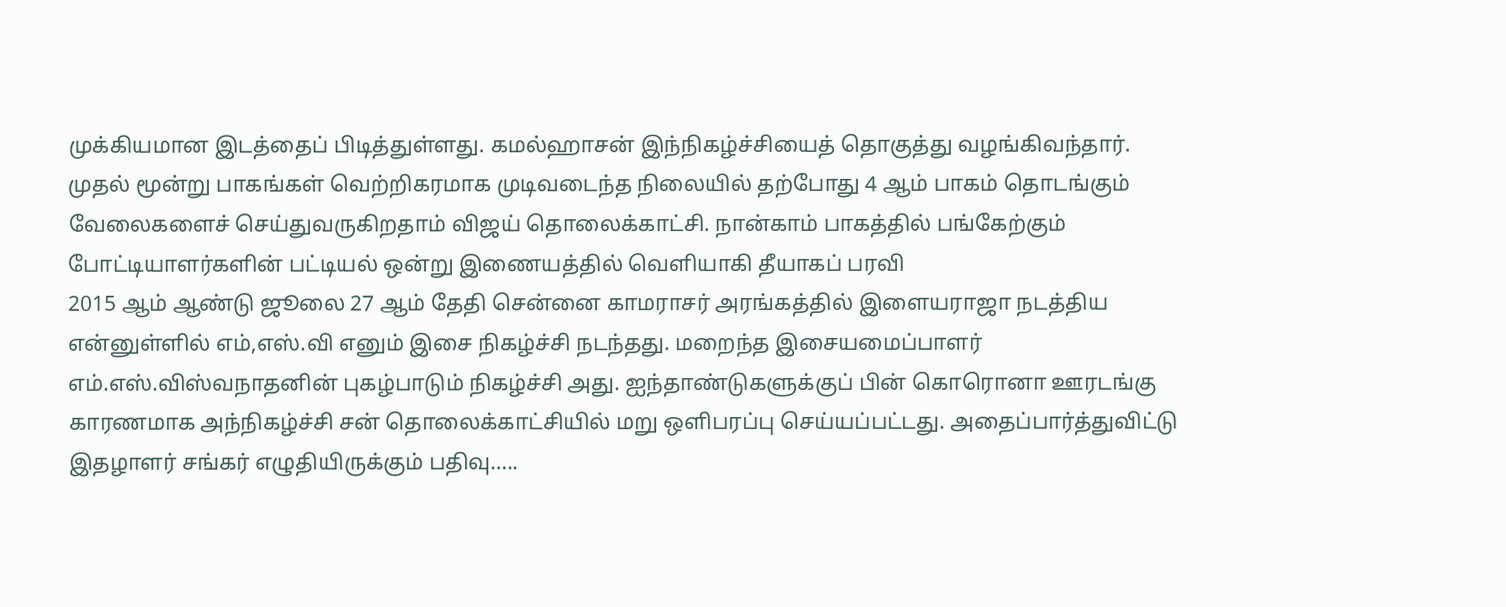முக்கியமான இடத்தைப் பிடித்துள்ளது. கமல்ஹாசன் இந்நிகழ்ச்சியைத் தொகுத்து வழங்கிவந்தார். முதல் மூன்று பாகங்கள் வெற்றிகரமாக முடிவடைந்த நிலையில் தற்போது 4 ஆம் பாகம் தொடங்கும் வேலைகளைச் செய்துவருகிறதாம் விஜய் தொலைக்காட்சி. நான்காம் பாகத்தில் பங்கேற்கும் போட்டியாளர்களின் பட்டியல் ஒன்று இணையத்தில் வெளியாகி தீயாகப் பரவி
2015 ஆம் ஆண்டு ஜூலை 27 ஆம் தேதி சென்னை காமராசர் அரங்கத்தில் இளையராஜா நடத்திய என்னுள்ளில் எம்,எஸ்.வி எனும் இசை நிகழ்ச்சி நடந்தது. மறைந்த இசையமைப்பாளர் எம்.எஸ்.விஸ்வநாதனின் புகழ்பாடும் நிகழ்ச்சி அது. ஐந்தாண்டுகளுக்குப் பின் கொரொனா ஊரடங்கு காரணமாக அந்நிகழ்ச்சி சன் தொலைக்காட்சியில் மறு ஒளிபரப்பு செய்யப்பட்டது. அதைப்பார்த்துவிட்டு இதழாளர் சங்கர் எழுதியிருக்கும் பதிவு…..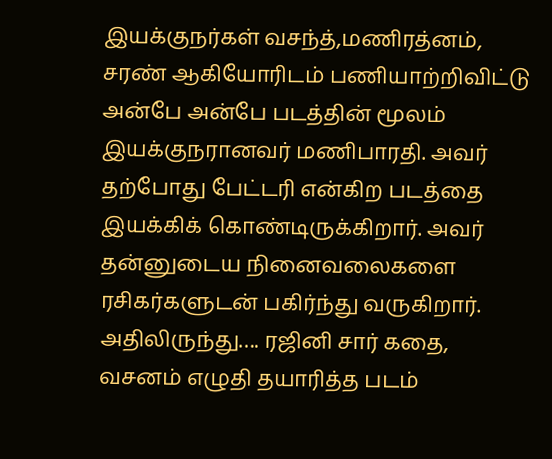இயக்குநர்கள் வசந்த்,மணிரத்னம், சரண் ஆகியோரிடம் பணியாற்றிவிட்டு அன்பே அன்பே படத்தின் மூலம் இயக்குநரானவர் மணிபாரதி. அவர் தற்போது பேட்டரி என்கிற படத்தை இயக்கிக் கொண்டிருக்கிறார். அவர் தன்னுடைய நினைவலைகளை ரசிகர்களுடன் பகிர்ந்து வருகிறார். அதிலிருந்து…. ரஜினி சார் கதை, வசனம் எழுதி தயாரித்த படம்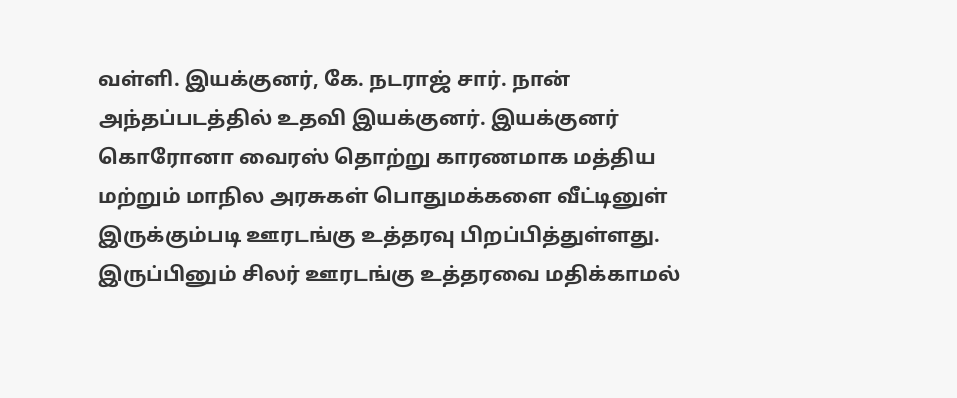வள்ளி. இயக்குனர், கே. நடராஜ் சார். நான் அந்தப்படத்தில் உதவி இயக்குனர். இயக்குனர்
கொரோனா வைரஸ் தொற்று காரணமாக மத்திய மற்றும் மாநில அரசுகள் பொதுமக்களை வீட்டினுள் இருக்கும்படி ஊரடங்கு உத்தரவு பிறப்பித்துள்ளது. இருப்பினும் சிலர் ஊரடங்கு உத்தரவை மதிக்காமல்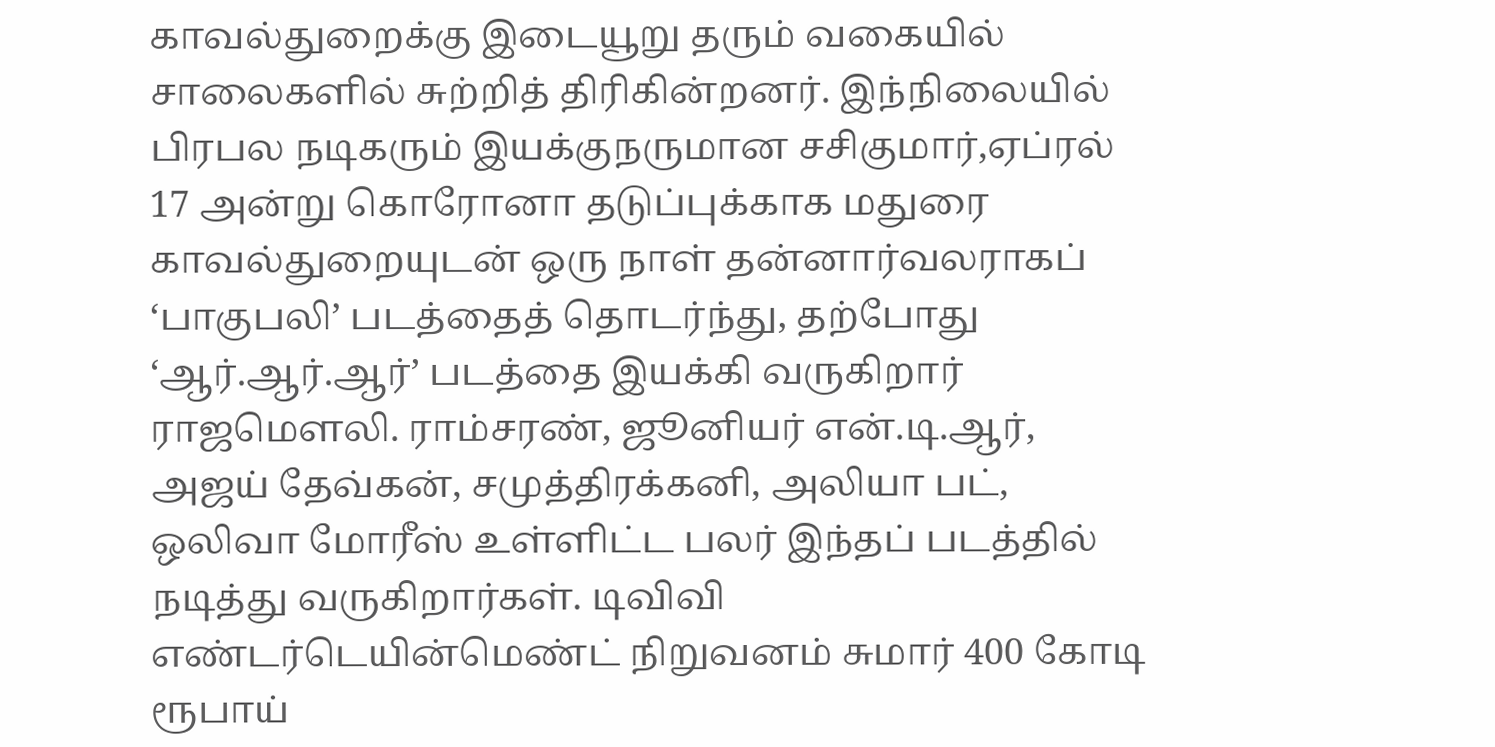காவல்துறைக்கு இடையூறு தரும் வகையில் சாலைகளில் சுற்றித் திரிகின்றனர். இந்நிலையில் பிரபல நடிகரும் இயக்குநருமான சசிகுமார்,ஏப்ரல் 17 அன்று கொரோனா தடுப்புக்காக மதுரை காவல்துறையுடன் ஒரு நாள் தன்னார்வலராகப்
‘பாகுபலி’ படத்தைத் தொடர்ந்து, தற்போது ‘ஆர்.ஆர்.ஆர்’ படத்தை இயக்கி வருகிறார் ராஜமெளலி. ராம்சரண், ஜூனியர் என்.டி.ஆர், அஜய் தேவ்கன், சமுத்திரக்கனி, அலியா பட், ஒலிவா மோரீஸ் உள்ளிட்ட பலர் இந்தப் படத்தில் நடித்து வருகிறார்கள். டிவிவி எண்டர்டெயின்மெண்ட் நிறுவனம் சுமார் 400 கோடி ரூபாய்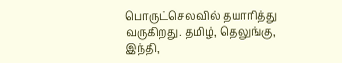பொருட்செலவில் தயாரித்து வருகிறது. தமிழ், தெலுங்கு, இந்தி,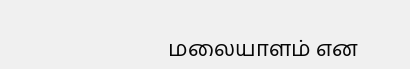மலையாளம் என